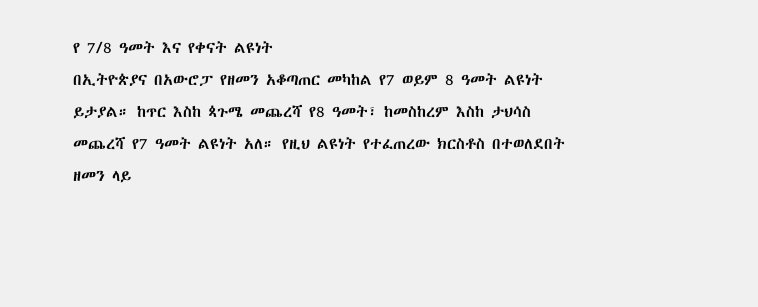የ 7/8 ዓመት እና የቀናት ልዩነት
በኢትዮጵያና በአውሮፓ የዘመን አቆጣጠር መካከል የ7 ወይም 8 ዓመት ልዩነት ይታያል። ከጥር እስከ ጳጉሜ መጨረሻ የ8 ዓመት፣ ከመስከረም እስከ ታህሳስ መጨረሻ የ7 ዓመት ልዩነት አለ። የዚህ ልዩነት የተፈጠረው ክርስቶስ በተወለደበት ዘመን ላይ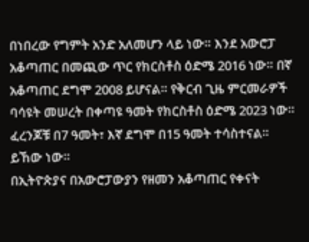በነበረው የግምት አንድ አለመሆን ላይ ነው። እንደ አውሮፓ አቆጣጠር በመጪው ጥር የክርስቶስ ዕድሜ 2016 ነው። በኛ አቆጣጠር ደግሞ 2008 ይሆናል። የቅርብ ጊዜ ምርመራዎች ባሳዩት መሠረት በቀጣዩ ዓመት የክርስቶስ ዕድሜ 2023 ነው። ፈረንጆቹ በ7 ዓመት፣ እኛ ደግሞ በ15 ዓመት ተሳስተናል። ይኸው ነው።
በኢትዮጵያና በአውሮፓውያን የዘመን አቆጣጠር የቀናት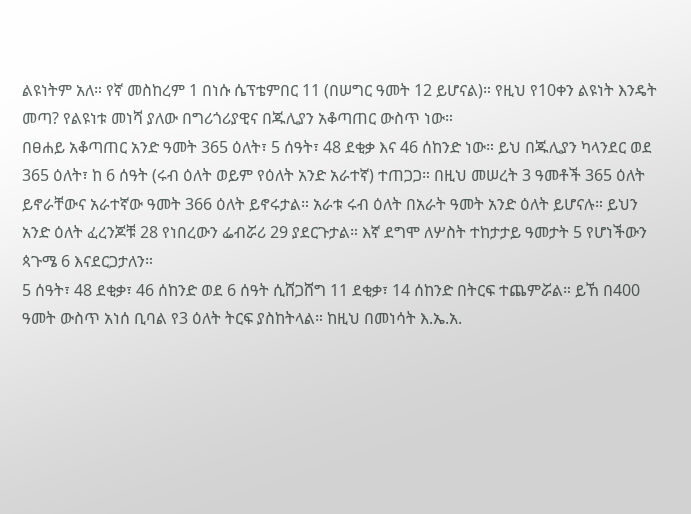ልዩነትም አለ። የኛ መስከረም 1 በነሱ ሴፕቴምበር 11 (በሠግር ዓመት 12 ይሆናል)። የዚህ የ10ቀን ልዩነት እንዴት መጣ? የልዩነቱ መነሻ ያለው በግሪጎሪያዊና በጁሊያን አቆጣጠር ውስጥ ነው።
በፀሐይ አቆጣጠር አንድ ዓመት 365 ዕለት፣ 5 ሰዓት፣ 48 ደቂቃ እና 46 ሰከንድ ነው። ይህ በጁሊያን ካላንደር ወደ 365 ዕለት፣ ከ 6 ሰዓት (ሩብ ዕለት ወይም የዕለት አንድ አራተኛ) ተጠጋጋ። በዚህ መሠረት 3 ዓመቶች 365 ዕለት ይኖራቸውና አራተኛው ዓመት 366 ዕለት ይኖሩታል። አራቱ ሩብ ዕለት በአራት ዓመት አንድ ዕለት ይሆናሉ። ይህን አንድ ዕለት ፈረንጆቹ 28 የነበረውን ፌብሯሪ 29 ያደርጉታል። እኛ ደግሞ ለሦስት ተከታታይ ዓመታት 5 የሆነችውን ጳጉሜ 6 እናደርጋታለን።
5 ሰዓት፣ 48 ደቂቃ፣ 46 ሰከንድ ወደ 6 ሰዓት ሲሸጋሸግ 11 ደቂቃ፣ 14 ሰከንድ በትርፍ ተጨምሯል። ይኸ በ400 ዓመት ውስጥ አነሰ ቢባል የ3 ዕለት ትርፍ ያስከትላል። ከዚህ በመነሳት እ.ኤ.አ.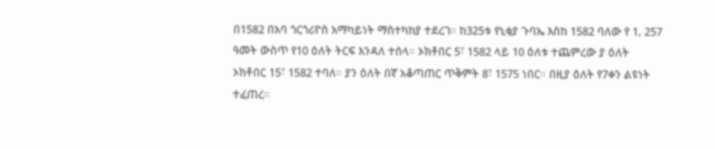በ1582 በአባ ጎርጎሪዮስ አማካይነት ማስተካከያ ተደረገ። ከ325ቱ የኒቂያ ጉባኤ እስከ 1582 ባለው የ 1, 257 ዓመት ውስጥ የ10 ዕለት ትርፍ እንዳለ ተሰላ። ኦክቶበር 5፣ 1582 ላይ 10 ዕለቱ ተጨምረው ያ ዕለት ኦክቶበር 15፣ 1582 ተባለ። ያን ዕለት በኛ አቆጣጠር ጥቅምት 8፣ 1575 ነበር። በዚያ ዕለት የ7ቀን ልዩነት ተፈጠረ።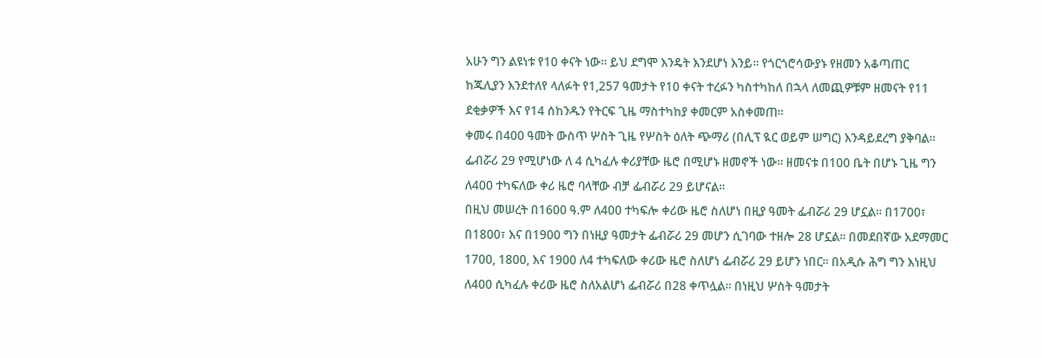አሁን ግን ልዩነቱ የ10 ቀናት ነው። ይህ ደግሞ እንዴት እንደሆነ እንይ። የጎርጎሮሳውያኑ የዘመን አቆጣጠር ከጁሊያን እንደተለየ ላለፉት የ1,257 ዓመታት የ10 ቀናት ተረፉን ካስተካከለ በኋላ ለመጪዎቹም ዘመናት የ11 ደቂቃዎች እና የ14 ሰከንዱን የትርፍ ጊዜ ማስተካከያ ቀመርም አስቀመጠ።
ቀመሩ በ400 ዓመት ውስጥ ሦስት ጊዜ የሦስት ዕለት ጭማሪ (በሊፕ ዪር ወይም ሠግር) እንዳይደረግ ያቅባል። ፌብሯሪ 29 የሚሆነው ለ 4 ሲካፈሉ ቀሪያቸው ዜሮ በሚሆኑ ዘመኖች ነው። ዘመናቱ በ100 ቤት በሆኑ ጊዜ ግን ለ400 ተካፍለው ቀሪ ዜሮ ባላቸው ብቻ ፌብሯሪ 29 ይሆናል።
በዚህ መሠረት በ1600 ዓ.ም ለ400 ተካፍሎ ቀሪው ዜሮ ስለሆነ በዚያ ዓመት ፌብሯሪ 29 ሆኗል። በ1700፣ በ1800፣ እና በ1900 ግን በነዚያ ዓመታት ፌብሯሪ 29 መሆን ሲገባው ተዘሎ 28 ሆኗል። በመደበኛው አደማመር 1700, 1800, እና 1900 ለ4 ተካፍለው ቀሪው ዜሮ ስለሆነ ፌብሯሪ 29 ይሆን ነበር። በአዲሱ ሕግ ግን እነዚህ ለ400 ሲካፈሉ ቀሪው ዜሮ ስለአልሆነ ፌብሯሪ በ28 ቀጥሏል። በነዚህ ሦስት ዓመታት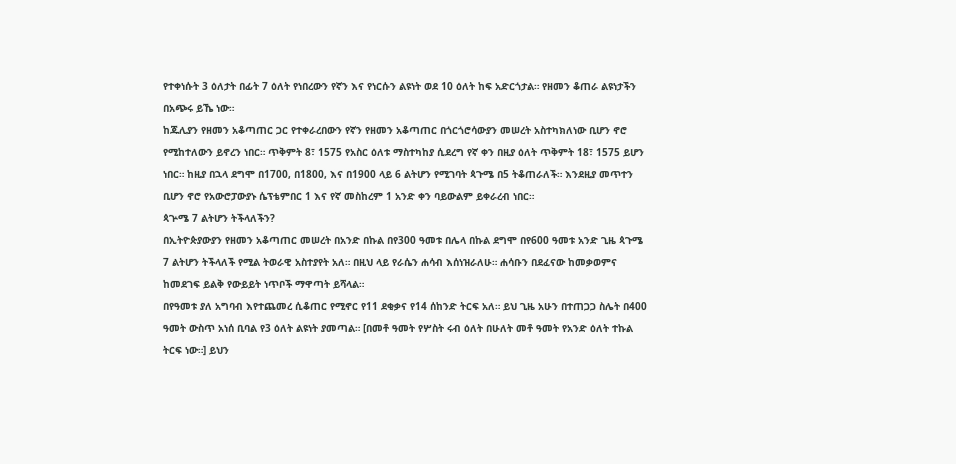የተቀነሱት 3 ዕለታት በፊት 7 ዕለት የነበረውን የኛን እና የነርሱን ልዩነት ወደ 10 ዕለት ከፍ አድርጎታል። የዘመን ቆጠራ ልዩነታችን በአጭሩ ይኼ ነው።
ከጁሊያን የዘመን አቆጣጠር ጋር የተቀራረበውን የኛን የዘመን አቆጣጠር በጎርጎሮሳውያን መሠረት አስተካክለነው ቢሆን ኖሮ የሚከተለውን ይኖረን ነበር። ጥቅምት 8፣ 1575 የአስር ዕለቱ ማስተካከያ ሲደረግ የኛ ቀን በዚያ ዕለት ጥቅምት 18፣ 1575 ይሆን ነበር። ከዚያ በኋላ ደግሞ በ1700, በ1800, እና በ1900 ላይ 6 ልትሆን የሚገባት ጳጉሜ በ5 ትቆጠራለች። እንደዚያ መጥተን ቢሆን ኖሮ የአውሮፓውያኑ ሴፕቴምበር 1 እና የኛ መስከረም 1 አንድ ቀን ባይውልም ይቀራረብ ነበር።
ጳጕሜ 7 ልትሆን ትችላለችን?
በኢትዮጵያውያን የዘመን አቆጣጠር መሠረት በአንድ በኩል በየ300 ዓመቱ በሌላ በኩል ደግሞ በየ600 ዓመቱ አንድ ጊዜ ጳጉሜ 7 ልትሆን ትችላለች የሚል ትወራዊ አስተያየት አለ። በዚህ ላይ የራሴን ሐሳብ እሰነዝራለሁ። ሐሳቡን በደፈናው ከመቃወምና ከመደገፍ ይልቅ የውይይት ነጥቦች ማዋጣት ይሻላል።
በየዓመቱ ያለ አግባብ እየተጨመረ ሲቆጠር የሚኖር የ11 ደቂቃና የ14 ሰከንድ ትርፍ አለ። ይህ ጊዜ አሁን በተጠጋጋ ስሌት በ400 ዓመት ውስጥ አነሰ ቢባል የ3 ዕለት ልዩነት ያመጣል። [በመቶ ዓመት የሦስት ሩብ ዕለት በሁለት መቶ ዓመት የአንድ ዕለት ተኩል ትርፍ ነው።] ይህን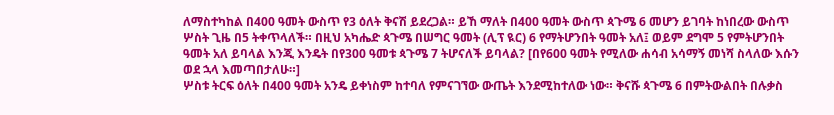ለማስተካከል በ400 ዓመት ውስጥ የ3 ዕለት ቅናሽ ይደረጋል። ይኸ ማለት በ400 ዓመት ውስጥ ጳጉሜ 6 መሆን ይገባት ከነበረው ውስጥ ሦስት ጊዜ በ5 ትቀጥላለች። በዚህ አካሔድ ጳጉሜ በሠግር ዓመት (ሊፕ ዪር) 6 የማትሆንበት ዓመት አለ፤ ወይም ደግሞ 5 የምትሆንበት ዓመት አለ ይባላል እንጂ እንዴት በየ300 ዓመቱ ጳጉሜ 7 ትሆናለች ይባላል? [በየ600 ዓመት የሚለው ሐሳብ አሳማኝ መነሻ ስላለው እሱን ወደ ኋላ እመጣበታለሁ።]
ሦስቱ ትርፍ ዕለት በ400 ዓመት አንዴ ይቀነስም ከተባለ የምናገኘው ውጤት እንደሚከተለው ነው። ቅናሹ ጳጉሜ 6 በምትውልበት በሉቃስ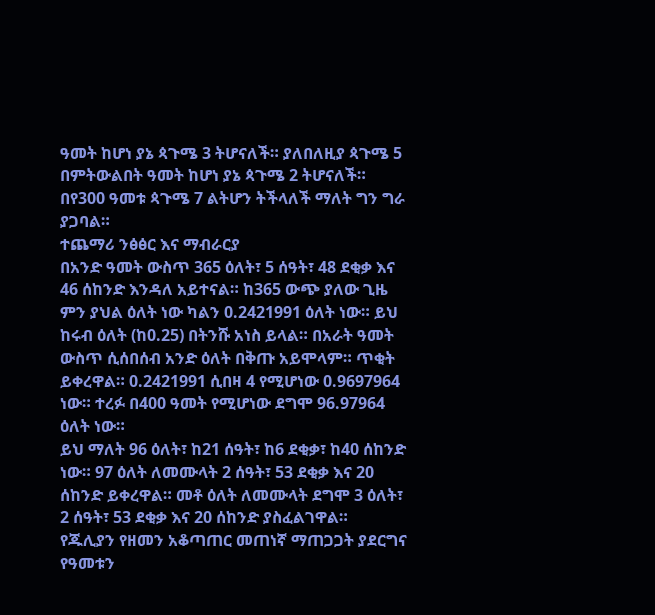ዓመት ከሆነ ያኔ ጳጉሜ 3 ትሆናለች። ያለበለዚያ ጳጉሜ 5 በምትውልበት ዓመት ከሆነ ያኔ ጳጉሜ 2 ትሆናለች። በየ300 ዓመቱ ጳጉሜ 7 ልትሆን ትችላለች ማለት ግን ግራ ያጋባል።
ተጨማሪ ንፅፅር እና ማብራርያ
በአንድ ዓመት ውስጥ 365 ዕለት፣ 5 ሰዓት፣ 48 ደቂቃ እና 46 ሰከንድ እንዳለ አይተናል። ከ365 ውጭ ያለው ጊዜ ምን ያህል ዕለት ነው ካልን 0.2421991 ዕለት ነው። ይህ ከሩብ ዕለት (ከ0.25) በትንሹ አነስ ይላል። በአራት ዓመት ውስጥ ሲሰበሰብ አንድ ዕለት በቅጡ አይሞላም። ጥቂት ይቀረዋል። 0.2421991 ሲበዛ 4 የሚሆነው 0.9697964 ነው። ተረፉ በ400 ዓመት የሚሆነው ደግሞ 96.97964 ዕለት ነው።
ይህ ማለት 96 ዕለት፣ ከ21 ሰዓት፣ ከ6 ደቂቃ፣ ከ40 ሰከንድ ነው። 97 ዕለት ለመሙላት 2 ሰዓት፣ 53 ደቂቃ እና 20 ሰከንድ ይቀረዋል። መቶ ዕለት ለመሙላት ደግሞ 3 ዕለት፣ 2 ሰዓት፣ 53 ደቂቃ እና 20 ሰከንድ ያስፈልገዋል።
የጁሊያን የዘመን አቆጣጠር መጠነኛ ማጠጋጋት ያደርግና የዓመቱን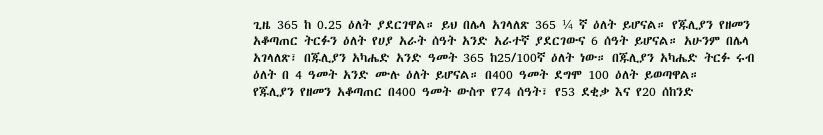ጊዜ 365 ከ 0.25 ዕለት ያደርገዋል። ይህ በሌላ አገላለጽ 365 ¼ ኛ ዕለት ይሆናል። የጁሊያን የዘመን አቆጣጠር ትርፉን ዕለት የሀያ አራት ሰዓት አንድ አራተኛ ያደርገውና 6 ሰዓት ይሆናል። አሁንም በሌላ አገላለጽ፣ በጁሊያን አካሔድ አንድ ዓመት 365 ከ25/100ኛ ዕለት ነው። በጁሊያን አካሔድ ትርፉ ሩብ ዕለት በ 4 ዓመት አንድ ሙሉ ዕለት ይሆናል። በ400 ዓመት ደግሞ 100 ዕለት ይወጣዋል።
የጁሊያን የዘመን አቆጣጠር በ400 ዓመት ውስጥ የ74 ሰዓት፣ የ53 ደቂቃ እና የ20 ሰከንድ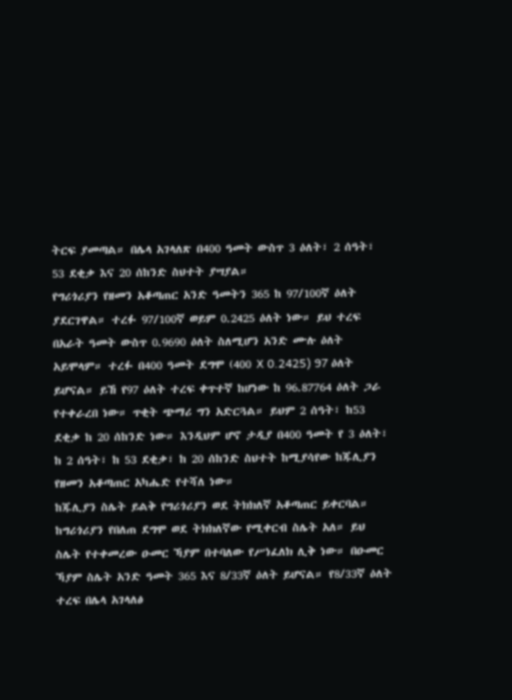ትርፍ ያመጣል። በሌላ አገላለጽ በ400 ዓመት ውስጥ 3 ዕለት፣ 2 ሰዓት፣ 53 ደቂቃ እና 20 ሰከንድ ስህተት ያሣያል።
የግሪጎሪያን የዘመን አቆጣጠር አንድ ዓመትን 365 ከ 97/100ኛ ዕለት ያደርገዋል። ተረፉ 97/100ኛ ወይም 0.2425 ዕለት ነው። ይህ ተረፍ በአራት ዓመት ውስጥ 0.9690 ዕለት ስለሚሆን አንድ ሙሉ ዕለት አይሞላም። ተረፉ በ400 ዓመት ደግሞ (400 X 0.2425) 97 ዕለት ይሆናል። ይኸ የ97 ዕለት ተረፍ ቀጥተኛ ከሆነው ከ 96.87764 ዕለት ጋራ የተቀራረበ ነው። ጥቂት ጭማሪ ግን አድርጓል። ይህም 2 ሰዓት፣ ከ53 ደቂቃ ከ 20 ሰከንድ ነው። እንዲህም ሆኖ ታዲያ በ400 ዓመት የ 3 ዕለት፣ ከ 2 ሰዓት፣ ከ 53 ደቂቃ፣ ከ 20 ሰከንድ ስህተት ከሚያሳየው ከጁሊያን የዘመን አቆጣጠር አካሔድ የተሻለ ነው።
ከጁሊያን ስሌት ይልቅ የግሪጎሪያን ወደ ትክክለኛ አቆጣጠር ይቀርባል። ከግሪጎሪያን የበለጠ ደግሞ ወደ ትክክለኛው የሚቀርብ ስሌት አለ። ይህ ስሌት የተቀመረው ዑመር ኻያም በተባለው የሥነፈለክ ሊቅ ነው። በዑመር ኻያም ስሌት አንድ ዓመት 365 እና 8/33ኛ ዕለት ይሆናል። የ8/33ኛ ዕለት ተረፍ በሌላ አገላለፅ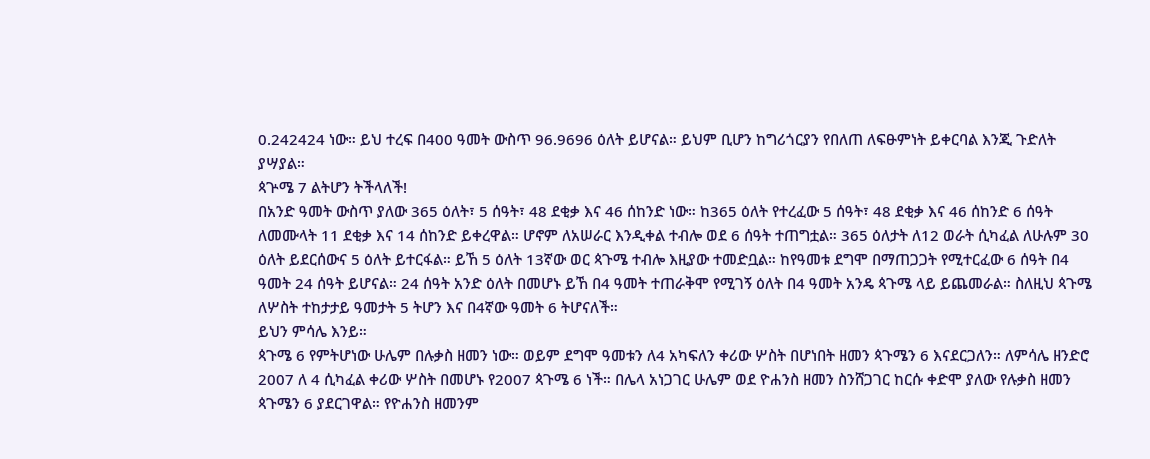0.242424 ነው። ይህ ተረፍ በ400 ዓመት ውስጥ 96.9696 ዕለት ይሆናል። ይህም ቢሆን ከግሪጎርያን የበለጠ ለፍፁምነት ይቀርባል እንጂ ጉድለት ያሣያል።
ጳጕሜ 7 ልትሆን ትችላለች!
በአንድ ዓመት ውስጥ ያለው 365 ዕለት፣ 5 ሰዓት፣ 48 ደቂቃ እና 46 ሰከንድ ነው። ከ365 ዕለት የተረፈው 5 ሰዓት፣ 48 ደቂቃ እና 46 ሰከንድ 6 ሰዓት ለመሙላት 11 ደቂቃ እና 14 ሰከንድ ይቀረዋል። ሆኖም ለአሠራር እንዲቀል ተብሎ ወደ 6 ሰዓት ተጠግቷል። 365 ዕለታት ለ12 ወራት ሲካፈል ለሁሉም 30 ዕለት ይደርሰውና 5 ዕለት ይተርፋል። ይኸ 5 ዕለት 13ኛው ወር ጳጉሜ ተብሎ እዚያው ተመድቧል። ከየዓመቱ ደግሞ በማጠጋጋት የሚተርፈው 6 ሰዓት በ4 ዓመት 24 ሰዓት ይሆናል። 24 ሰዓት አንድ ዕለት በመሆኑ ይኸ በ4 ዓመት ተጠራቅሞ የሚገኝ ዕለት በ4 ዓመት አንዴ ጳጉሜ ላይ ይጨመራል። ስለዚህ ጳጉሜ ለሦስት ተከታታይ ዓመታት 5 ትሆን እና በ4ኛው ዓመት 6 ትሆናለች።
ይህን ምሳሌ እንይ።
ጳጉሜ 6 የምትሆነው ሁሌም በሉቃስ ዘመን ነው። ወይም ደግሞ ዓመቱን ለ4 አካፍለን ቀሪው ሦስት በሆነበት ዘመን ጳጉሜን 6 እናደርጋለን። ለምሳሌ ዘንድሮ 2007 ለ 4 ሲካፈል ቀሪው ሦስት በመሆኑ የ2007 ጳጉሜ 6 ነች። በሌላ አነጋገር ሁሌም ወደ ዮሐንስ ዘመን ስንሸጋገር ከርሱ ቀድሞ ያለው የሉቃስ ዘመን ጳጉሜን 6 ያደርገዋል። የዮሐንስ ዘመንም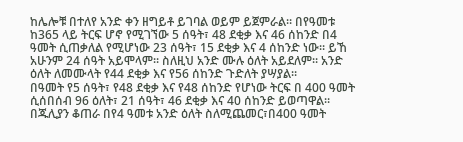ከሌሎቹ በተለየ አንድ ቀን ዘግይቶ ይገባል ወይም ይጀምራል። በየዓመቱ ከ365 ላይ ትርፍ ሆኖ የሚገኘው 5 ሰዓት፣ 48 ደቂቃ እና 46 ሰከንድ በ4 ዓመት ሲጠቃለል የሚሆነው 23 ሰዓት፣ 15 ደቂቃ እና 4 ሰከንድ ነው። ይኸ አሁንም 24 ሰዓት አይሞላም። ስለዚህ አንድ ሙሉ ዕለት አይደለም። አንድ ዕለት ለመሙላት የ44 ደቂቃ እና የ56 ሰከንድ ጉድለት ያሣያል።
በዓመት የ5 ሰዓት፣ የ48 ደቂቃ እና የ48 ሰከንድ የሆነው ትርፍ በ 400 ዓመት ሲሰበሰብ 96 ዕለት፣ 21 ሰዓት፣ 46 ደቂቃ እና 40 ሰከንድ ይወጣዋል። በጁሊያን ቆጠራ በየ4 ዓመቱ አንድ ዕለት ስለሚጨመር፣በ400 ዓመት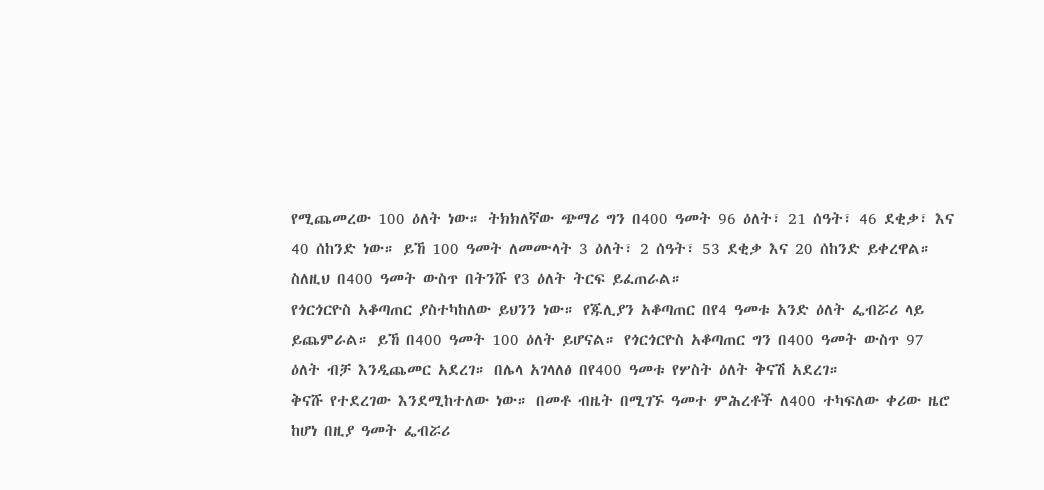የሚጨመረው 100 ዕለት ነው። ትክክለኛው ጭማሪ ግን በ400 ዓመት 96 ዕለት፣ 21 ሰዓት፣ 46 ደቂቃ፣ እና 40 ሰከንድ ነው። ይኸ 100 ዓመት ለመሙላት 3 ዕለት፣ 2 ሰዓት፣ 53 ደቂቃ እና 20 ሰከንድ ይቀረዋል። ስለዚህ በ400 ዓመት ውስጥ በትንሹ የ3 ዕለት ትርፍ ይፈጠራል።
የጎርጎርዮስ አቆጣጠር ያስተካከለው ይህንን ነው። የጁሊያን አቆጣጠር በየ4 ዓመቱ አንድ ዕለት ፌብሯሪ ላይ ይጨምራል። ይኸ በ400 ዓመት 100 ዕለት ይሆናል። የጎርጎርዮስ አቆጣጠር ግን በ400 ዓመት ውስጥ 97 ዕለት ብቻ እንዲጨመር አደረገ። በሌላ አገላለፅ በየ400 ዓመቱ የሦስት ዕለት ቅናሽ አደረገ።
ቅናሹ የተደረገው እንደሚከተለው ነው። በመቶ ብዜት በሚገኙ ዓመተ ምሕረቶች ለ400 ተካፍለው ቀሪው ዜሮ ከሆነ በዚያ ዓመት ፌብሯሪ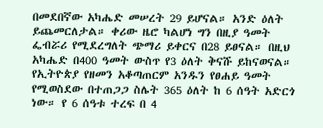በመደበኛው አካሔድ መሠረት 29 ይሆናል። አንድ ዕለት ይጨመርለታል። ቀሪው ዜሮ ካልሆነ ግን በዚያ ዓመት ፌብሯሪ የሚደረግለት ጭማሪ ይቀርና በ28 ይፀናል። በዚህ አካሔድ በ400 ዓመት ውስጥ የ3 ዕለት ቅናሹ ይከናወናል።
የኢትዮጵያ የዘመን አቆጣጠርም አንዱን የፀሐይ ዓመት የሚወስደው በተጠጋጋ ስሌት 365 ዕለት ከ 6 ሰዓት አድርጎ ነው። የ 6 ሰዓቱ ተረፍ በ 4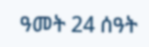ዓመት 24 ሰዓት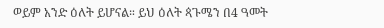ወይም አንድ ዕለት ይሆናል። ይህ ዕለት ጳጉሜን በ4 ዓመት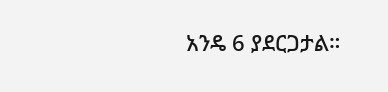አንዴ 6 ያደርጋታል።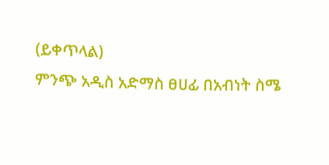(ይቀጥላል)
ምንጭ አዲስ አድማስ ፀሀፊ በአብነት ስሜ